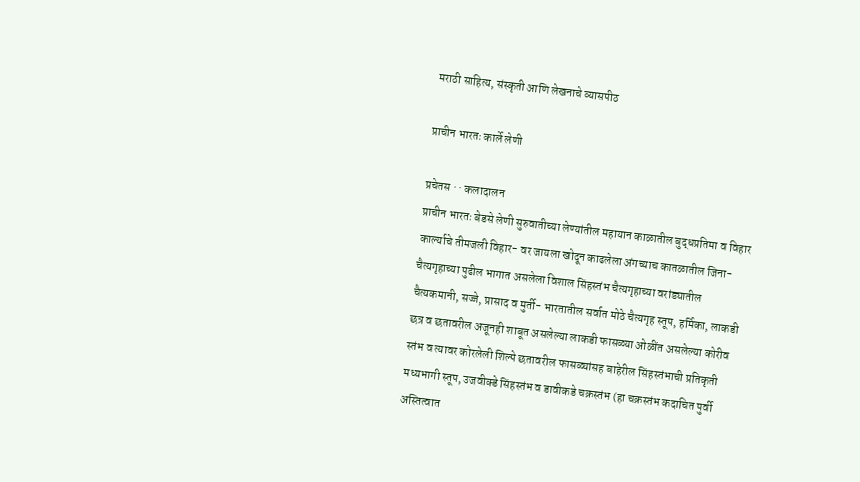मराठी साहित्य, संस्कृती आणि लेखनाचे व्यासपीठ

प्राचीन भारतः कार्ले लेणी

प्रचेतस · · कलादालन
प्राचीन भारतः बेडसे लेणी सुरुवातीच्या लेण्यांतील महायान काळातील बुद्धप्रतिमा व विहार कार्ल्याचे तीमजली विहार- वर जायला खोदून काढलेला अंगच्याच कातळातील जिना- चैत्यगृहाच्या पुढील भागात असलेला विशाल सिंहस्तंभ चैत्यगृहाच्या वरांड्यातील चैत्यकमानी, सज्जे, प्रासाद व मुर्ती- भारतातील सर्वात मोठे चैत्यगृह स्तूप, हर्मिका, लाकडी छत्र व छतावरील अजूनही शाबूत असलेल्या लाकडी फासळ्या ओळींत असलेल्या कोरीव स्तंभ व त्यावर कोरलेली शिल्पे छतावरील फासळ्यांसह बाहेरील सिंहस्तंभाची प्रतिकृती मध्यभागी स्तूप, उजवीक्डे सिंहस्तंभ व डावीकडे चक्रस्तंभ (हा चक्रस्तंभ कदाचित पुर्वी अस्तित्वात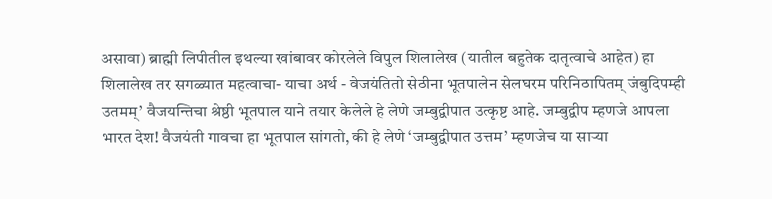असावा) ब्राह्मी लिपीतील इथल्या खांबावर कोरलेले विपुल शिलालेख (यातील बहुतेक दातृत्वाचे आहेत) हा शिलालेख तर सगळ्यात महत्वाचा- याचा अर्थ - वेजयंतितो सेठीना भूतपालेन सेलघरम परिनिठापितम् जंबुदिपम्ही उतमम्’ वैजयन्तिचा श्रेष्ठी भूतपाल याने तयार केलेले हे लेणे जम्बुद्वीपात उत्कृष्ट आहे. जम्बुद्वीप म्हणजे आपला भारत देश! वैजयंती गावचा हा भूतपाल सांगतो, की हे लेणे ‘जम्बुद्वीपात उत्तम’ म्हणजेच या साऱ्या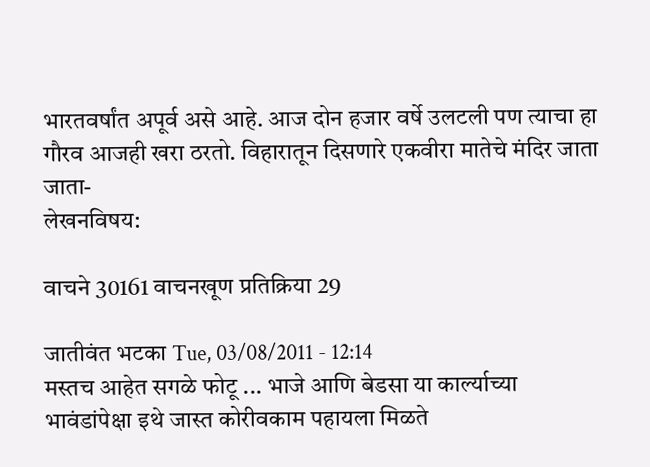भारतवर्षांत अपूर्व असे आहे. आज दोन हजार वर्षे उलटली पण त्याचा हा गौरव आजही खरा ठरतो. विहारातून दिसणारे एकवीरा मातेचे मंदिर जाता जाता-
लेखनविषय:

वाचने 30161 वाचनखूण प्रतिक्रिया 29

जातीवंत भटका Tue, 03/08/2011 - 12:14
मस्तच आहेत सगळे फोटू ... भाजे आणि बेडसा या कार्ल्याच्या भावंडांपेक्षा इथे जास्त कोरीवकाम पहायला मिळते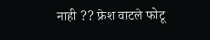नाही ?? फ्रेश वाटले फोटू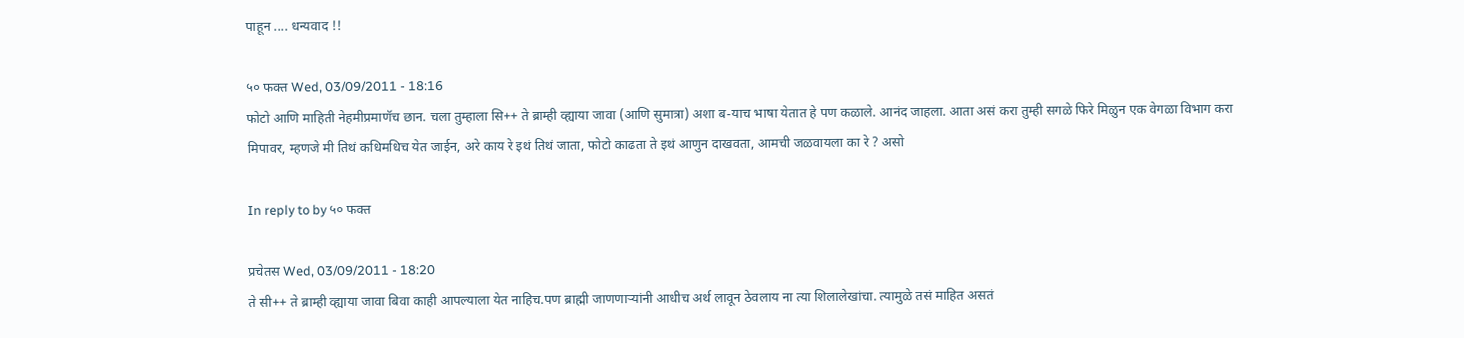पाहून .... धन्यवाद !!

५० फक्त Wed, 03/09/2011 - 18:16
फोटो आणि माहिती नेहमीप्रमाणॅच छान. चला तुम्हाला सि++ ते ब्राम्ही व्ह्याया जावा (आणि सुमात्रा) अशा ब-याच भाषा येतात हे पण कळाले. आनंद जाहला. आता असं करा तुम्ही सगळे फिरे मिळुन एक वेगळा विभाग करा मिपावर, म्हणजे मी तिथं कधिमधिच येत जाईन, अरे काय रे इथं तिथं जाता, फोटो काढता ते इथं आणुन दाखवता, आमची जळवायला का रे ? असो

In reply to by ५० फक्त

प्रचेतस Wed, 03/09/2011 - 18:20
ते सी++ ते ब्राम्ही व्ह्याया जावा बिवा काही आपल्याला येत नाहिच.पण ब्राह्मी जाणणार्‍यांनी आधीच अर्थ लावून ठेवलाय ना त्या शिलालेखांचा. त्यामुळे तसं माहित असतं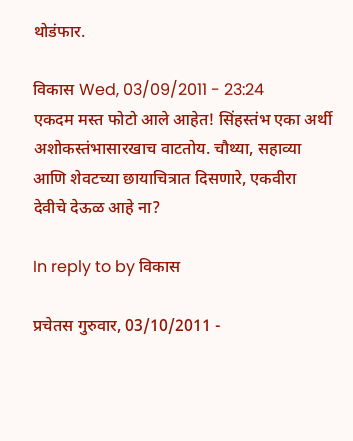थोडंफार.

विकास Wed, 03/09/2011 - 23:24
एकदम मस्त फोटो आले आहेत! सिंहस्तंभ एका अर्थी अशोकस्तंभासारखाच वाटतोय. चौथ्या, सहाव्या आणि शेवटच्या छायाचित्रात दिसणारे, एकवीरा देवीचे देऊळ आहे ना?

In reply to by विकास

प्रचेतस गुरुवार, 03/10/2011 -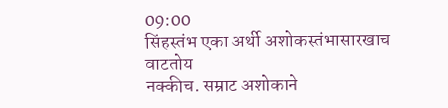09:00
सिंहस्तंभ एका अर्थी अशोकस्तंभासारखाच वाटतोय
नक्कीच. सम्राट अशोकाने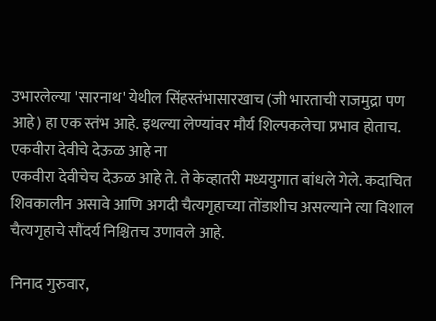उभारलेल्या 'सारनाथ' येथील सिंहस्तंभासारखाच (जी भारताची राजमुद्रा पण आहे) हा एक स्तंभ आहे. इथल्या लेण्यांवर मौर्य शिल्पकलेचा प्रभाव होताच.
एकवीरा देवीचे देऊळ आहे ना
एकवीरा देवीचेच देऊळ आहे ते. ते केव्हातरी मध्ययुगात बांधले गेले. कदाचित शिवकालीन असावे आणि अगदी चैत्यगृहाच्या तोंडाशीच असल्याने त्या विशाल चैत्यगृहाचे सौंदर्य निश्चितच उणावले आहे.

निनाद गुरुवार,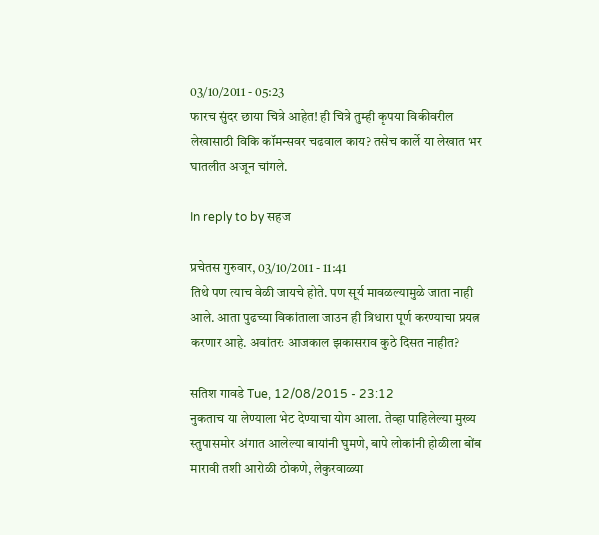03/10/2011 - 05:23
फारच सुंदर छाया चित्रे आहेत! ही चित्रे तुम्ही कृपया विकीवरील लेखासाठी विकि कॉमन्सवर चढवाल काय? तसेच कार्ले या लेखात भर घातलीत अजून चांगले.

In reply to by सहज

प्रचेतस गुरुवार, 03/10/2011 - 11:41
तिथे पण त्याच वेळी जायचे होते. पण सूर्य मावळल्यामुळे जाता नाही आले. आता पुढच्या विकांताला जाउन ही त्रिधारा पूर्ण करण्याचा प्रयत्न करणार आहे. अवांतरः आजकाल झकासराव कुठे दिसत नाहीत?

सतिश गावडे Tue, 12/08/2015 - 23:12
नुकताच या लेण्याला भेट देण्याचा योग आला. तेव्हा पाहिलेल्या मुख्य स्तुपासमोर अंगात आलेल्या बायांनी घुमणे, बापे लोकांनी होळीला बोंब मारावी तशी आरोळी ठोकणे, लेकुरवाळ्या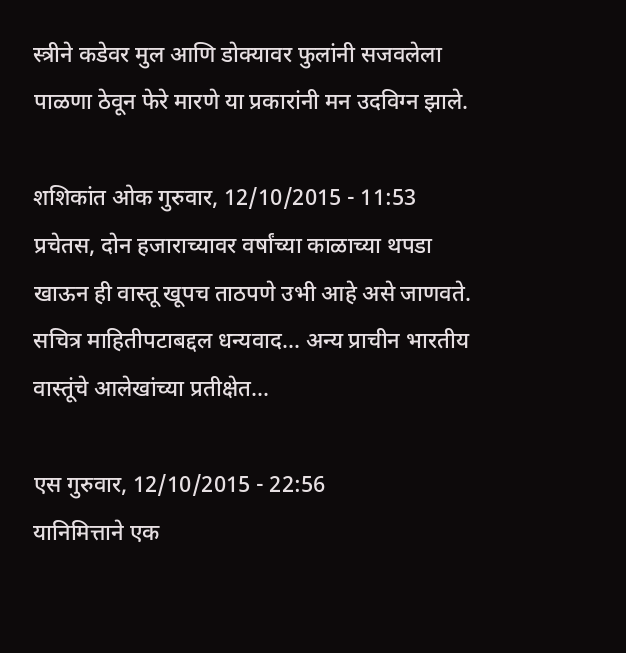स्त्रीने कडेवर मुल आणि डोक्यावर फुलांनी सजवलेला पाळणा ठेवून फेरे मारणे या प्रकारांनी मन उदविग्न झाले.

शशिकांत ओक गुरुवार, 12/10/2015 - 11:53
प्रचेतस, दोन हजाराच्यावर वर्षांच्या काळाच्या थपडा खाऊन ही वास्तू खूपच ताठपणे उभी आहे असे जाणवते. सचित्र माहितीपटाबद्दल धन्यवाद... अन्य प्राचीन भारतीय वास्तूंचे आलेखांच्या प्रतीक्षेत...

एस गुरुवार, 12/10/2015 - 22:56
यानिमित्ताने एक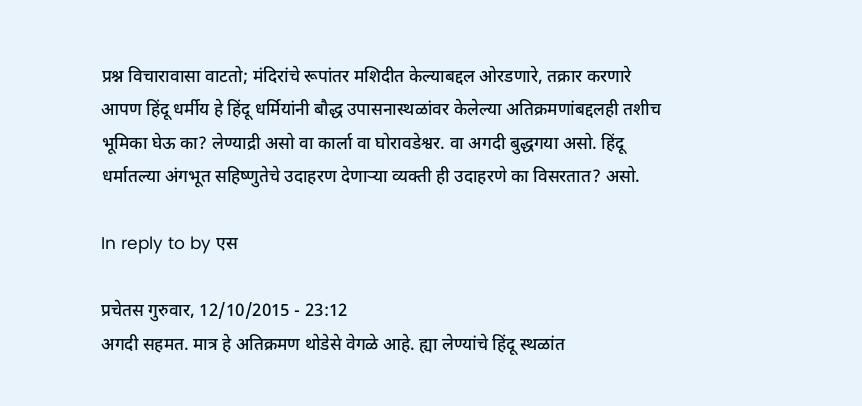प्रश्न विचारावासा वाटतो; मंदिरांचे रूपांतर मशिदीत केल्याबद्दल ओरडणारे, तक्रार करणारे आपण हिंदू धर्मीय हे हिंदू धर्मियांनी बौद्ध उपासनास्थळांवर केलेल्या अतिक्रमणांबद्दलही तशीच भूमिका घेऊ का? लेण्याद्री असो वा कार्ला वा घोरावडेश्वर. वा अगदी बुद्धगया असो. हिंदू धर्मातल्या अंगभूत सहिष्णुतेचे उदाहरण देणार्‍या व्यक्ती ही उदाहरणे का विसरतात? असो.

In reply to by एस

प्रचेतस गुरुवार, 12/10/2015 - 23:12
अगदी सहमत. मात्र हे अतिक्रमण थोडेसे वेगळे आहे. ह्या लेण्यांचे हिंदू स्थळांत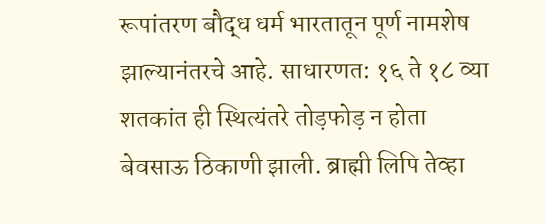रूपांतरण बौद्ध धर्म भारतातून पूर्ण नामशेष झाल्यानंतरचे आहे. साधारणत: १६ ते १८ व्या शतकांत ही स्थित्यंतरे तोड़फोड़ न होता बेवसाऊ ठिकाणी झाली. ब्राह्मी लिपि तेव्हा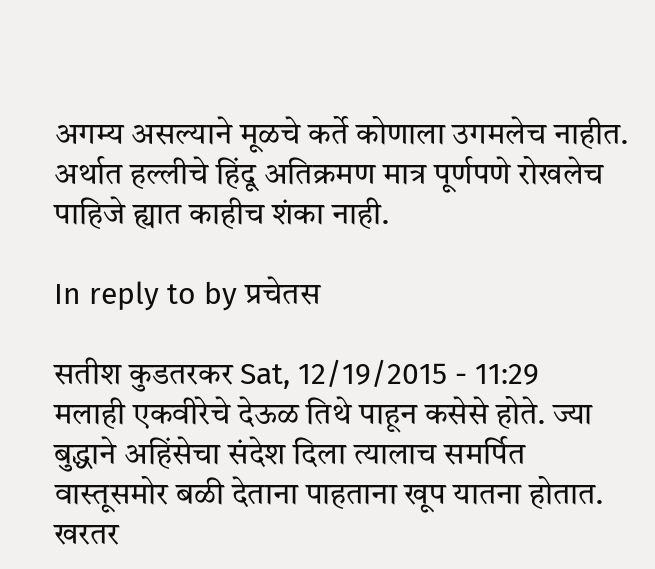अगम्य असल्याने मूळचे कर्ते कोणाला उगमलेच नाहीत. अर्थात हल्लीचे हिंदू अतिक्रमण मात्र पूर्णपणे रोखलेच पाहिजे ह्यात काहीच शंका नाही.

In reply to by प्रचेतस

सतीश कुडतरकर Sat, 12/19/2015 - 11:29
मलाही एकवीरेचे देऊळ तिथे पाहून कसेसे होते. ज्या बुद्धाने अहिंसेचा संदेश दिला त्यालाच समर्पित वास्तूसमोर बळी देताना पाहताना खूप यातना होतात. खरतर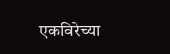एकविरेच्या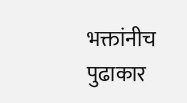भक्तांनीच पुढाकार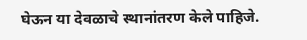घेऊन या देवळाचे स्थानांतरण केले पाहिजे.